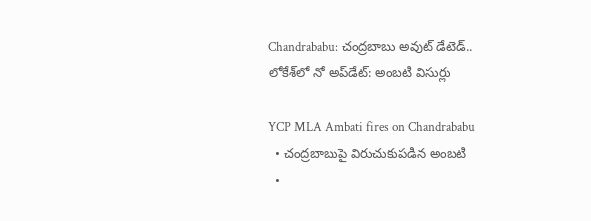Chandrababu: చంద్రబాబు అవుట్ డేటెడ్.. లోకేశ్‌లో నో అప్‌డేట్: అంబటి విసుర్లు

YCP MLA Ambati fires on Chandrababu
  • చంద్రబాబుపై విరుచుకుపడిన అంబటి
  •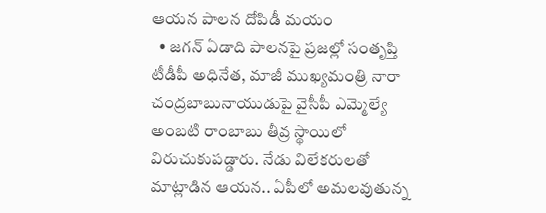ఆయన పాలన దోపిడీ మయం
  • జగన్ ఏడాది పాలనపై ప్రజల్లో సంతృప్తి
టీడీపీ అధినేత, మాజీ ముఖ్యమంత్రి నారా చంద్రబాబునాయుడుపై వైసీపీ ఎమ్మెల్యే అంబటి రాంబాబు తీవ్ర స్థాయిలో విరుచుకుపడ్డారు. నేడు విలేకరులతో మాట్లాడిన ఆయన.. ఏపీలో అమలవుతున్న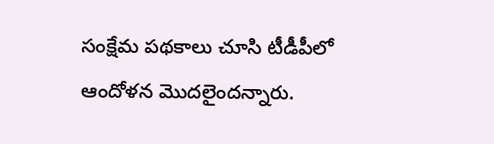సంక్షేమ పథకాలు చూసి టీడీపీలో ఆందోళన మొదలైందన్నారు.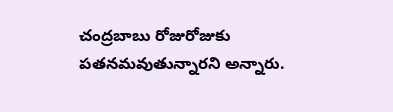చంద్రబాబు రోజురోజుకు పతనమవుతున్నారని అన్నారు.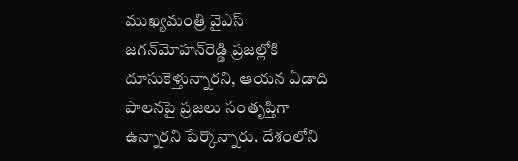ముఖ్యమంత్రి వైఎస్ జగన్‌మోహన్‌రెడ్డి ప్రజల్లోకి దూసుకెళ్తున్నారని, ఆయన ఏడాది పాలనపై ప్రజలు సంతృప్తిగా ఉన్నారని పేర్కొన్నారు. దేశంలోని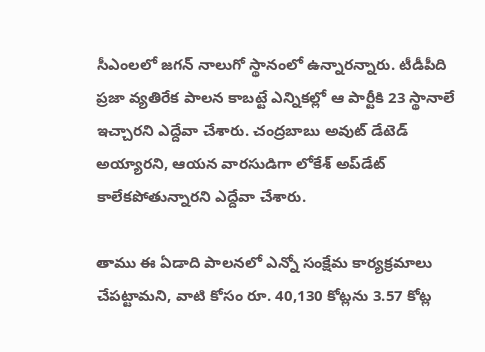సీఎంలలో జగన్ నాలుగో స్థానంలో ఉన్నారన్నారు. టీడీపీది ప్రజా వ్యతిరేక పాలన కాబట్టే ఎన్నికల్లో ఆ పార్టీకి 23 స్థానాలే ఇచ్చారని ఎద్దేవా చేశారు. చంద్రబాబు అవుట్ డేటెడ్ అయ్యారని, ఆయన వారసుడిగా లోకేశ్ అప్‌డేట్ కాలేకపోతున్నారని ఎద్దేవా చేశారు.

తాము ఈ ఏడాది పాలనలో ఎన్నో సంక్షేమ కార్యక్రమాలు చేపట్టామని, వాటి కోసం రూ. 40,130 కోట్లను 3.57 కోట్ల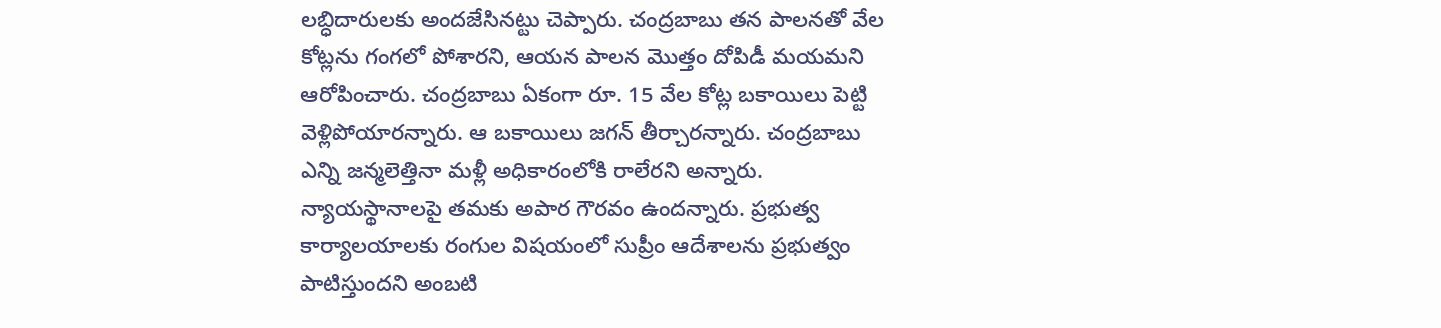లబ్ధిదారులకు అందజేసినట్టు చెప్పారు. చంద్రబాబు తన పాలనతో వేల కోట్లను గంగలో పోశారని, ఆయన పాలన మొత్తం దోపిడీ మయమని ఆరోపించారు. చంద్రబాబు ఏకంగా రూ. 15 వేల కోట్ల బకాయిలు పెట్టి వెళ్లిపోయారన్నారు. ఆ బకాయిలు జగన్ తీర్చారన్నారు. చంద్రబాబు ఎన్ని జన్మలెత్తినా మళ్లీ అధికారంలోకి రాలేరని అన్నారు. న్యాయస్థానాలపై తమకు అపార గౌరవం ఉందన్నారు. ప్రభుత్వ కార్యాలయాలకు రంగుల విషయంలో సుప్రీం ఆదేశాలను ప్రభుత్వం పాటిస్తుందని అంబటి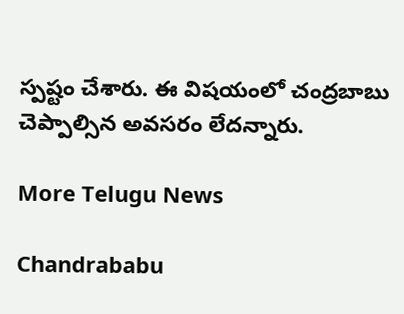స్పష్టం చేశారు. ఈ విషయంలో చంద్రబాబు చెప్పాల్సిన అవసరం లేదన్నారు.

More Telugu News

Chandrababu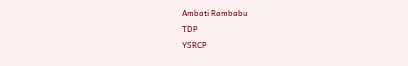Ambati Rambabu
TDP
YSRCP